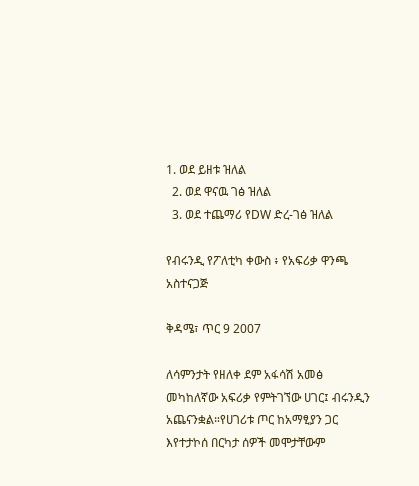1. ወደ ይዘቱ ዝለል
  2. ወደ ዋናዉ ገፅ ዝለል
  3. ወደ ተጨማሪ የDW ድረ-ገፅ ዝለል

የብሩንዲ የፖለቲካ ቀውስ ፥ የአፍሪቃ ዋንጫ አስተናጋጅ

ቅዳሜ፣ ጥር 9 2007

ለሳምንታት የዘለቀ ደም አፋሳሽ አመፅ መካከለኛው አፍሪቃ የምትገኘው ሀገር፤ ብሩንዲን አጨናንቋል።የሀገሪቱ ጦር ከአማፂያን ጋር እየተታኮሰ በርካታ ሰዎች መሞታቸውም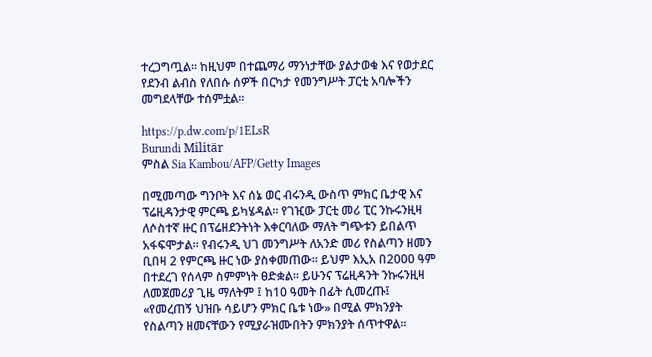ተረጋግጧል። ከዚህም በተጨማሪ ማንነታቸው ያልታወቁ እና የወታደር የደንብ ልብስ የለበሱ ሰዎች በርካታ የመንግሥት ፓርቲ አባሎችን መግደላቸው ተሰምቷል።

https://p.dw.com/p/1ELsR
Burundi Militär
ምስል Sia Kambou/AFP/Getty Images

በሚመጣው ግንቦት እና ሰኔ ወር ብሩንዲ ውስጥ ምክር ቤታዊ እና ፕሬዚዳንታዊ ምርጫ ይካሄዳል። የገዢው ፓርቲ መሪ ፒር ንኩሩንዚዛ ለሶስተኛ ዙር በፕሬዘደንትነት እቀርባለው ማለት ግጭቱን ይበልጥ አፋፍሞታል። የብሩንዲ ህገ መንግሥት ለአንድ መሪ የስልጣን ዘመን ቢበዛ 2 የምርጫ ዙር ነው ያስቀመጠው። ይህም እኢአ በ2000 ዓም በተደረገ የሰላም ስምምነት ፀድቋል። ይሁንና ፕሬዚዳንት ንኩሩንዚዛ ለመጀመሪያ ጊዜ ማለትም ፤ ከ10 ዓመት በፊት ሲመረጡ፤ «የመረጠኝ ህዝቡ ሳይሆን ምክር ቤቱ ነው» በሚል ምክንያት የስልጣን ዘመናቸውን የሚያራዝሙበትን ምክንያት ሰጥተዋል።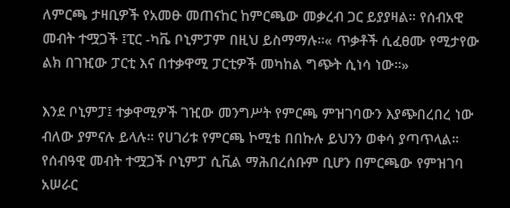ለምርጫ ታዛቢዎች የአመፁ መጠናከር ከምርጫው መቃረብ ጋር ይያያዛል። የሰብአዊ መብት ተሟጋች ፤ፒር -ካቬ ቦኒምፓም በዚህ ይስማማሉ።« ጥቃቶች ሲፈፀሙ የሚታየው ልክ በገዢው ፓርቲ እና በተቃዋሚ ፓርቲዎች መካከል ግጭት ሲነሳ ነው።»

እንደ ቦኒምፓ፤ ተቃዋሚዎች ገዢው መንግሥት የምርጫ ምዝገባውን እያጭበረበረ ነው ብለው ያምናሉ ይላሉ። የሀገሪቱ የምርጫ ኮሚቴ በበኩሉ ይህንን ወቀሳ ያጣጥላል። የሰብዓዊ መብት ተሟጋች ቦኒምፓ ሲቪል ማሕበረሰቡም ቢሆን በምርጫው የምዝገባ አሠራር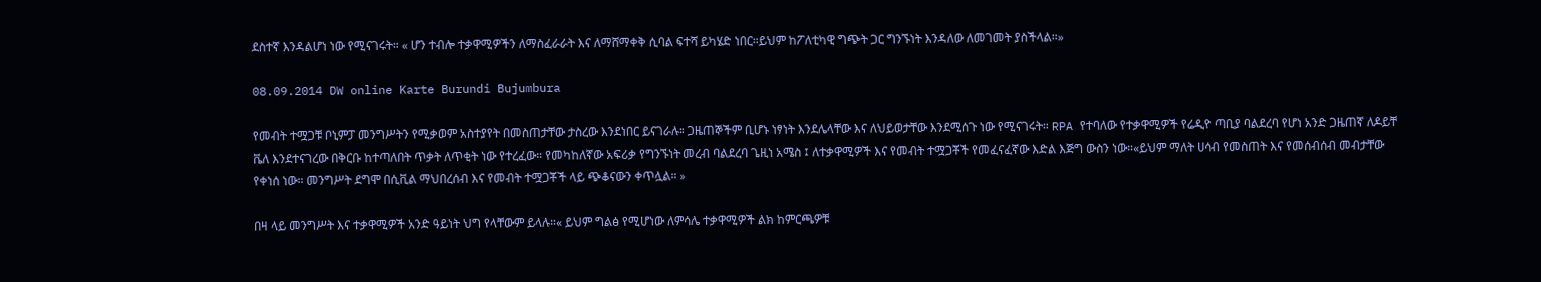ደስተኛ እንዳልሆነ ነው የሚናገሩት። « ሆን ተብሎ ተቃዋሚዎችን ለማስፈራራት እና ለማሸማቀቅ ሲባል ፍተሻ ይካሄድ ነበር።ይህም ከፖለቲካዊ ግጭት ጋር ግንኙነት እንዳለው ለመገመት ያስችላል።»

08.09.2014 DW online Karte Burundi Bujumbura

የመብት ተሟጋቹ ቦኒምፓ መንግሥትን የሚቃወም አስተያየት በመስጠታቸው ታስረው እንደነበር ይናገራሉ። ጋዜጠኞችም ቢሆኑ ነፃነት እንደሌላቸው እና ለህይወታቸው እንደሚሰጉ ነው የሚናገሩት። RPA የተባለው የተቃዋሚዎች የሬዲዮ ጣቢያ ባልደረባ የሆነ አንድ ጋዜጠኛ ለዶይቸ ቬለ እንደተናገረው በቅርቡ ከተጣለበት ጥቃት ለጥቂት ነው የተረፈው። የመካከለኛው አፍሪቃ የግንኙነት መረብ ባልደረባ ጌዚነ አሜስ ፤ ለተቃዋሚዎች እና የመብት ተሟጋቾች የመፈናፈኛው እድል እጅግ ውስን ነው።«ይህም ማለት ሀሳብ የመስጠት እና የመሰብሰብ መብታቸው የቀነሰ ነው። መንግሥት ደግሞ በሲቪል ማህበረሰብ እና የመብት ተሟጋቾች ላይ ጭቆናውን ቀጥሏል። »

በዛ ላይ መንግሥት እና ተቃዋሚዎች አንድ ዓይነት ህግ የላቸውም ይላሉ።« ይህም ግልፅ የሚሆነው ለምሳሌ ተቃዋሚዎች ልክ ከምርጫዎቹ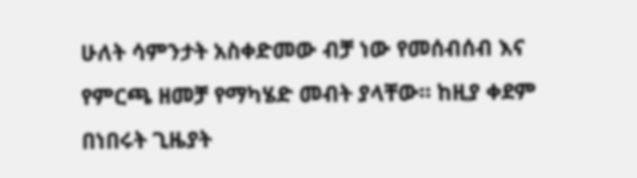ሁለት ሳምንታት አስቀድመው ብቻ ነው የመሰብሰብ እና የምርጫ ዘመቻ የማካሄድ መብት ያላቸው። ከዚያ ቀደም በነበሩት ጊዜያት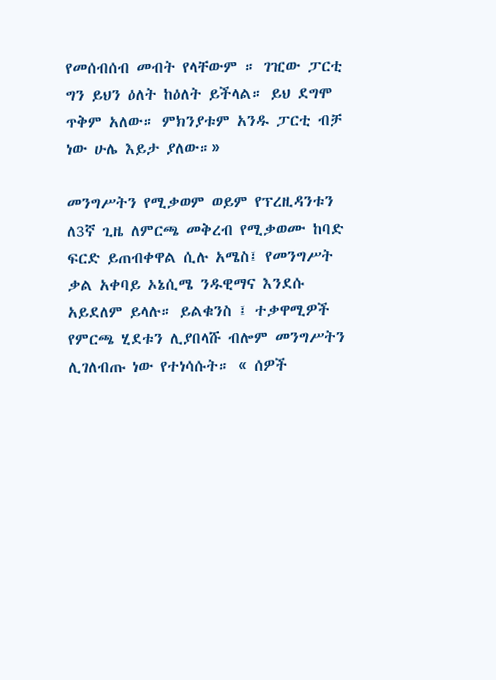የመሰብሰብ መብት የላቸውም ። ገዢው ፓርቲ ግን ይህን ዕለት ከዕለት ይችላል። ይህ ደግሞ ጥቅም አለው። ምክንያቱም አንዱ ፓርቲ ብቻ ነው ሁሌ እይታ ያለው።»

መንግሥትን የሚቃወም ወይም የፕረዚዳንቱን ለ3ኛ ጊዜ ለምርጫ መቅረብ የሚቃወሙ ከባድ ፍርድ ይጠብቀዋል ሲሉ አሜስ፤ የመንግሥት ቃል አቀባይ ኦኔሲሜ ንዱዊማና እንደሱ አይደለም ይላሉ። ይልቁንስ ፤ ተቃዋሚዎች የምርጫ ሂደቱን ሊያበላሹ ብሎም መንግሥትን ሊገለብጡ ነው የተነሳሱት። « ሰዎች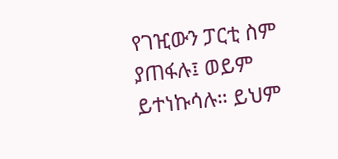የገዢውን ፓርቲ ስም ያጠፋሉ፤ ወይም ይተነኩሳሉ። ይህም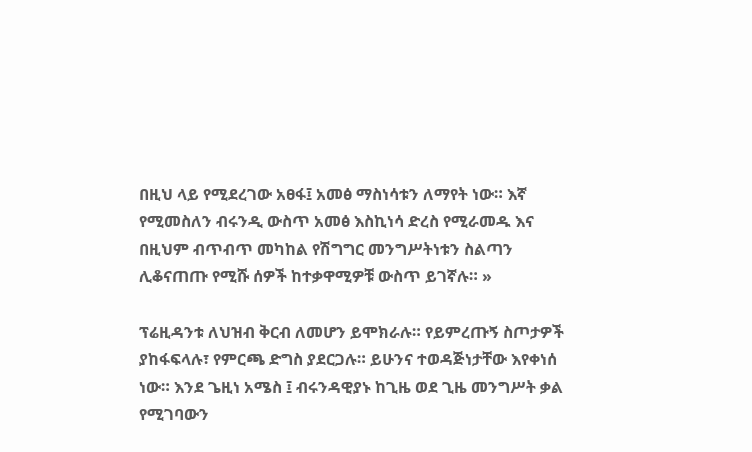በዚህ ላይ የሚደረገው አፀፋ፤ አመፅ ማስነሳቱን ለማየት ነው። እኛ የሚመስለን ብሩንዲ ውስጥ አመፅ እስኪነሳ ድረስ የሚራመዱ እና በዚህም ብጥብጥ መካከል የሽግግር መንግሥትነቱን ስልጣን ሊቆናጠጡ የሚሹ ሰዎች ከተቃዋሚዎቹ ውስጥ ይገኛሉ። »

ፕሬዚዳንቱ ለህዝብ ቅርብ ለመሆን ይሞክራሉ። የይምረጡኝ ስጦታዎች ያከፋፍላሉ፣ የምርጫ ድግስ ያደርጋሉ። ይሁንና ተወዳጅነታቸው እየቀነሰ ነው። እንደ ጌዚነ አሜስ ፤ ብሩንዳዊያኑ ከጊዜ ወደ ጊዜ መንግሥት ቃል የሚገባውን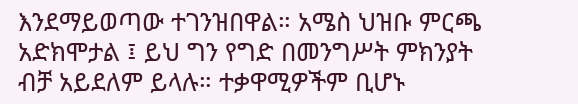እንደማይወጣው ተገንዝበዋል። አሜስ ህዝቡ ምርጫ አድክሞታል ፤ ይህ ግን የግድ በመንግሥት ምክንያት ብቻ አይደለም ይላሉ። ተቃዋሚዎችም ቢሆኑ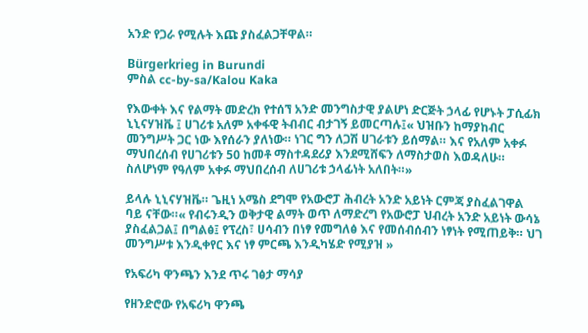አንድ የጋራ የሚሉት እጩ ያስፈልጋቸዋል።

Bürgerkrieg in Burundi
ምስል cc-by-sa/Kalou Kaka

የእውቀት እና የልማት መድረክ የተሰኘ አንድ መንግስታዊ ያልሆነ ድርጅት ኃላፊ የሆኑት ፓሲፊክ ኒኒናሃዝቬ ፤ ሀገሪቱ አለም አቀፋዊ ትብብር ብታገኝ ይመርጣሉ፤« ህዝቡን ከማያከብር መንግሥት ጋር ነው እየሰራን ያለነው። ነገር ግን ለጋሽ ሀገራቱን ይሰማል። እና የአለም አቀፉ ማህበረሰብ የሀገሪቱን 50 ከመቶ ማስተዳደሪያ እንደሚሸፍን ለማስታወስ እወዳለሁ። ስለሆነም የዓለም አቀፉ ማህበረሰብ ለሀገሪቱ ኃላፊነት አለበት።»

ይላሉ ኒኒናሃዝቬ። ጌዚነ አሜስ ደግሞ የአውሮፓ ሕብረት አንድ አይነት ርምጃ ያስፈልገዋል ባይ ናቸው።« የብሩንዲን ወቅታዊ ልማት ወጥ ለማድረግ የአውሮፓ ህብረት አንድ አይነት ውሳኔ ያስፈልጋል፤ በግልፅ፤ የፕረስ፣ ሀሳብን በነፃ የመግለፅ እና የመሰብሰብን ነፃነት የሚጠይቅ። ህገ መንግሥቱ እንዲቀየር እና ነፃ ምርጫ እንዲካሄድ የሚያዝ »

የአፍሪካ ዋንጫን እንደ ጥሩ ገፅታ ማሳያ

የዘንድሮው የአፍሪካ ዋንጫ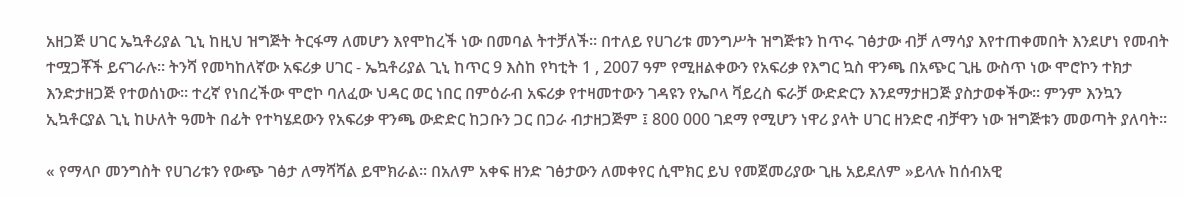አዘጋጅ ሀገር ኤኳቶሪያል ጊኒ ከዚህ ዝግጅት ትርፋማ ለመሆን እየሞከረች ነው በመባል ትተቻለች። በተለይ የሀገሪቱ መንግሥት ዝግጅቱን ከጥሩ ገፅታው ብቻ ለማሳያ እየተጠቀመበት እንደሆነ የመብት ተሟጋቾች ይናገራሉ። ትንሻ የመካከለኛው አፍሪቃ ሀገር - ኤኳቶሪያል ጊኒ ከጥር 9 እስከ የካቲት 1 , 2007 ዓም የሚዘልቀውን የአፍሪቃ የእግር ኳስ ዋንጫ በአጭር ጊዜ ውስጥ ነው ሞሮኮን ተክታ እንድታዘጋጅ የተወሰነው። ተረኛ የነበረችው ሞሮኮ ባለፈው ህዳር ወር ነበር በምዕራብ አፍሪቃ የተዛመተውን ገዳዩን የኤቦላ ቫይረስ ፍራቻ ውድድርን እንደማታዘጋጅ ያስታወቀችው። ምንም እንኳን ኢኳቶርያል ጊኒ ከሁለት ዓመት በፊት የተካሄደውን የአፍሪቃ ዋንጫ ውድድር ከጋቡን ጋር በጋራ ብታዘጋጅም ፤ 800 000 ገደማ የሚሆን ነዋሪ ያላት ሀገር ዘንድሮ ብቻዋን ነው ዝግጅቱን መወጣት ያለባት።

« የማላቦ መንግስት የሀገሪቱን የውጭ ገፅታ ለማሻሻል ይሞክራል። በአለም አቀፍ ዘንድ ገፅታውን ለመቀየር ሲሞክር ይህ የመጀመሪያው ጊዜ አይደለም »ይላሉ ከሰብአዊ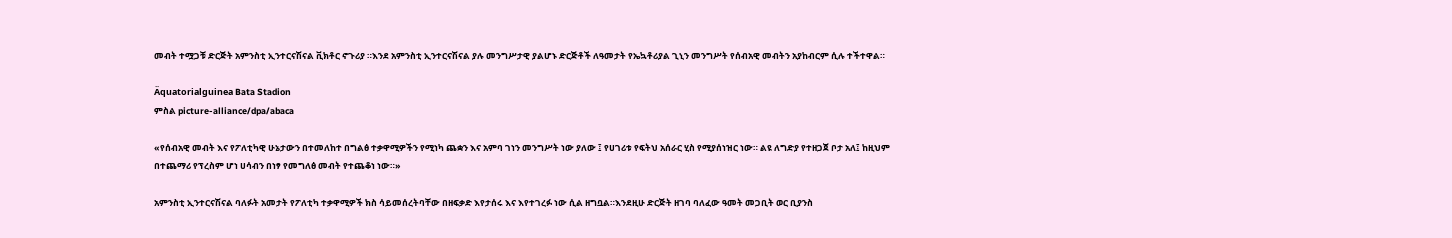መብት ተሟጋቹ ድርጅት አምንስቲ ኢንተርናሽናል ቪክቶር ኖጉሪያ ።እንደ አምንስቲ ኢንተርናሽናል ያሉ መንግሥታዊ ያልሆኑ ድርጅቶች ለዓመታት የኤኳቶሪያል ጊኒን መንግሥት የሰብአዊ መብትን አያከብርም ሲሉ ተችተዋል።

Äquatorialguinea Bata Stadion
ምስል picture-alliance/dpa/abaca

«የሰብአዊ መብት እና የፖለቲካዊ ሁኔታውን በተመለከተ በግልፅ ተቃዋሚዎችን የሚነካ ጨቋን እና አምባ ገነን መንግሥት ነው ያለው ፤ የሀገሪቱ የፍትህ አሰራር ሂስ የሚያሰነዝር ነው። ልዩ ለግድያ የተዘጋጀ ቦታ አለ፤ ከዚህም በተጨማሪ የፕረስም ሆነ ሀሳብን በነፃ የመግለፅ መብት የተጨቆነ ነው።»

አምንስቲ ኢንተርናሽናል ባለፉት አመታት የፖለቲካ ተቃዋሚዎች ክስ ሳይመሰረትባቸው በዘፍቃድ እየታሰሩ እና እየተገረፉ ነው ሲል ዘግቧል።እንደዚሁ ድርጅት ዘገባ ባለፈው ዓመት መጋቢት ወር ቢያንስ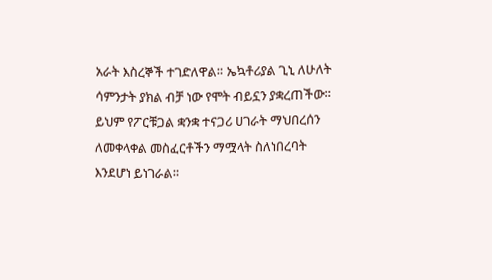አራት እስረኞች ተገድለዋል። ኤኳቶሪያል ጊኒ ለሁለት ሳምንታት ያክል ብቻ ነው የሞት ብይኗን ያቋረጠችው። ይህም የፖርቹጋል ቋንቋ ተናጋሪ ሀገራት ማህበረሰን ለመቀላቀል መስፈርቶችን ማሟላት ስለነበረባት እንደሆነ ይነገራል።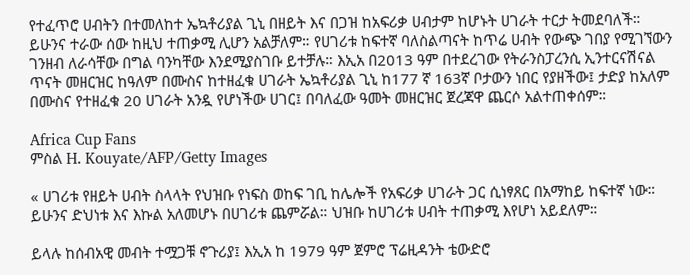የተፈጥሮ ሀብትን በተመለከተ ኤኳቶሪያል ጊኒ በዘይት እና በጋዝ ከአፍሪቃ ሀብታም ከሆኑት ሀገራት ተርታ ትመደባለች። ይሁንና ተራው ሰው ከዚህ ተጠቃሚ ሊሆን አልቻለም። የሀገሪቱ ከፍተኛ ባለስልጣናት ከጥሬ ሀብት የውጭ ገበያ የሚገኘውን ገንዘብ ለራሳቸው በግል ባንካቸው እንደሚያስገቡ ይተቻሉ። እኢአ በ2013 ዓም በተደረገው የትራንስፓረንሲ ኢንተርናሽናል ጥናት መዘርዝር ከዓለም በሙስና ከተዘፈቁ ሀገራት ኤኳቶሪያል ጊኒ ከ177 ኛ 163ኛ ቦታውን ነበር የያዘችው፤ ታድያ ከአለም በሙስና የተዘፈቁ 20 ሀገራት አንዷ የሆነችው ሀገር፤ በባለፈው ዓመት መዘርዝር ጀረጃዋ ጨርሶ አልተጠቀሰም።

Africa Cup Fans
ምስል H. Kouyate/AFP/Getty Images

« ሀገሪቱ የዘይት ሀብት ስላላት የህዝቡ የነፍስ ወከፍ ገቢ ከሌሎች የአፍሪቃ ሀገራት ጋር ሲነፃጸር በአማከይ ከፍተኛ ነው። ይሁንና ድህነቱ እና እኩል አለመሆኑ በሀገሪቱ ጨምሯል። ህዝቡ ከሀገሪቱ ሀብት ተጠቃሚ እየሆነ አይደለም።

ይላሉ ከሰብአዊ መብት ተሟጋቹ ኖጉሪያ፤ እኢአ ከ 1979 ዓም ጀምሮ ፕሬዚዳንት ቴውድሮ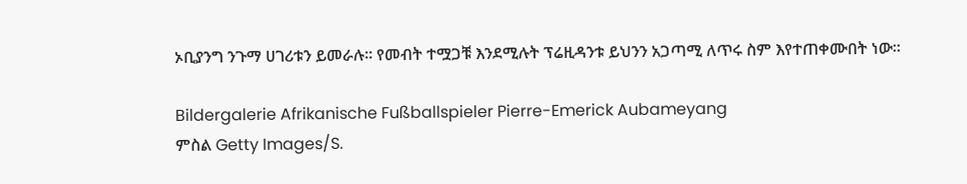ኦቢያንግ ንጉማ ሀገሪቱን ይመራሉ። የመብት ተሟጋቹ እንደሚሉት ፕሬዚዳንቱ ይህንን አጋጣሚ ለጥሩ ስም እየተጠቀሙበት ነው።

Bildergalerie Afrikanische Fußballspieler Pierre-Emerick Aubameyang
ምስል Getty Images/S.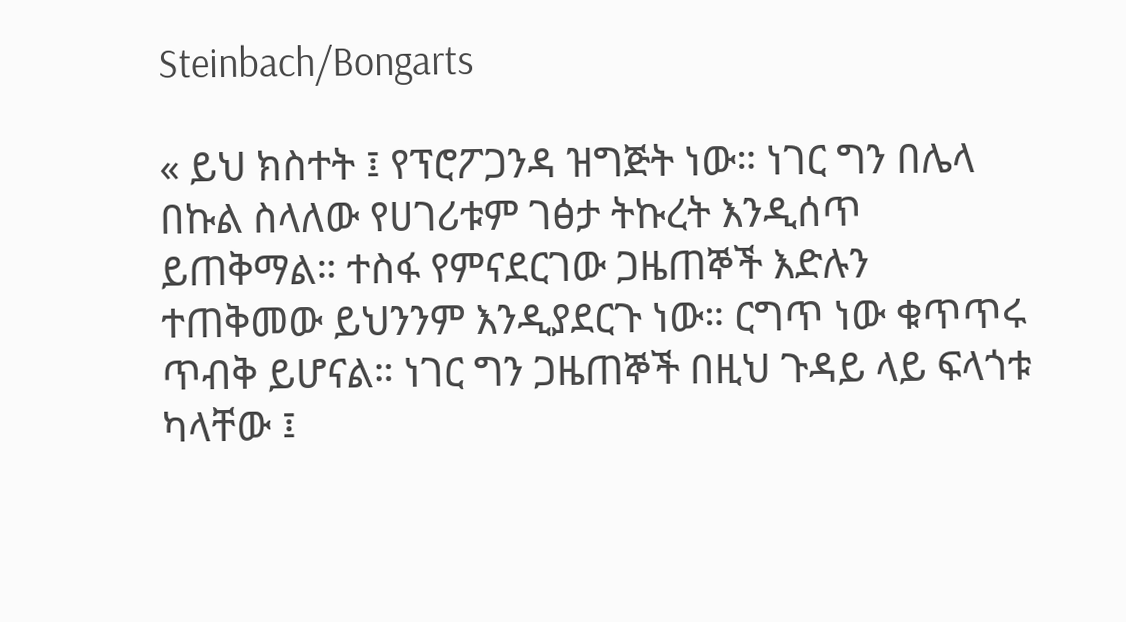Steinbach/Bongarts

« ይህ ክስተት ፤ የፕሮፖጋንዳ ዝግጅት ነው። ነገር ግን በሌላ በኩል ስላለው የሀገሪቱም ገፅታ ትኩረት እንዲሰጥ ይጠቅማል። ተስፋ የምናደርገው ጋዜጠኞች እድሉን ተጠቅመው ይህንንም እንዲያደርጉ ነው። ርግጥ ነው ቁጥጥሩ ጥብቅ ይሆናል። ነገር ግን ጋዜጠኞች በዚህ ጉዳይ ላይ ፍላጎቱ ካላቸው ፤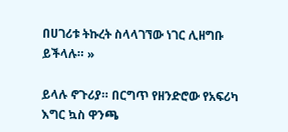በሀገሪቱ ትኩረት ስላላገኘው ነገር ሊዘግቡ ይችላሉ። »

ይላሉ ኖጉሪያ። በርግጥ የዘንድሮው የአፍሪካ እግር ኳስ ዋንጫ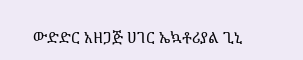ውድድር አዘጋጅ ሀገር ኤኳቶሪያል ጊኒ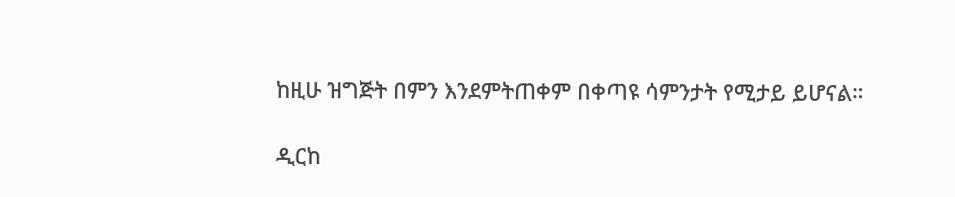ከዚሁ ዝግጅት በምን እንደምትጠቀም በቀጣዩ ሳምንታት የሚታይ ይሆናል።

ዲርከ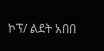ኮፕ/ ልደት አበበ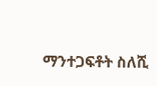ማንተጋፍቶት ስለሺ